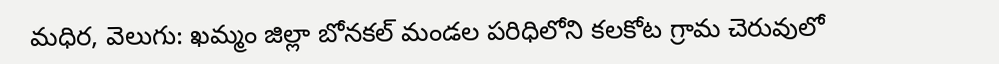మధిర, వెలుగు: ఖమ్మం జిల్లా బోనకల్ మండల పరిధిలోని కలకోట గ్రామ చెరువులో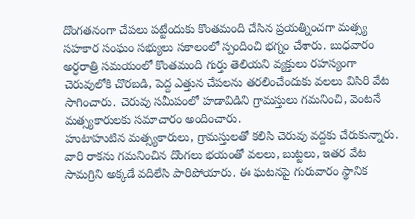దొంగతనంగా చేపలు పట్టేందుకు కొంతమంది చేసిన ప్రయత్నించగా మత్స్య సహకార సంఘం సభ్యులు సకాలంలో స్పందించి భగ్నం చేశారు. బుధవారం అర్ధరాత్రి సమయంలో కొంతమంది గుర్తు తెలియని వ్యక్తులు రహస్యంగా చెరువులోకి చొరబడి, పెద్ద ఎత్తున చేపలను తరలించేందుకు వలలు విసిరి వేట సాగించారు. చెరువు సమీపంలో హడావిడిని గ్రామస్తులు గమనించి, వెంటనే మత్స్యకారులకు సమాచారం అందించారు.
హుటాహుటిన మత్స్యకారులు, గ్రామస్తులతో కలిసి చెరువు వద్దకు చేరుకున్నారు. వారి రాకను గమనించిన దొంగలు భయంతో వలలు, బుట్టలు, ఇతర వేట సామగ్రిని అక్కడే వదిలేసి పారిపోయారు. ఈ ఘటనపై గురువారం స్థానిక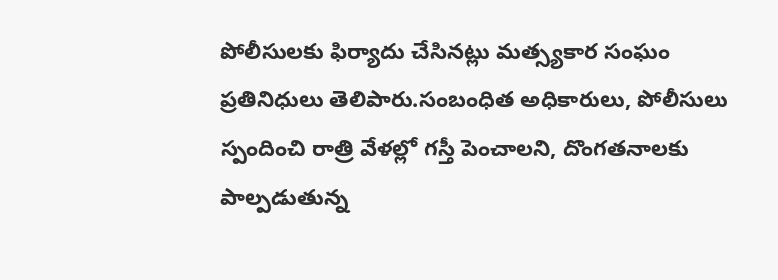పోలీసులకు ఫిర్యాదు చేసినట్లు మత్స్యకార సంఘం ప్రతినిధులు తెలిపారు.సంబంధిత అధికారులు, పోలీసులు స్పందించి రాత్రి వేళల్లో గస్తీ పెంచాలని, దొంగతనాలకు పాల్పడుతున్న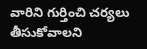వారిని గుర్తించి చర్యలు తీసుకోవాలని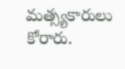మత్స్యకారులు కోరారు.